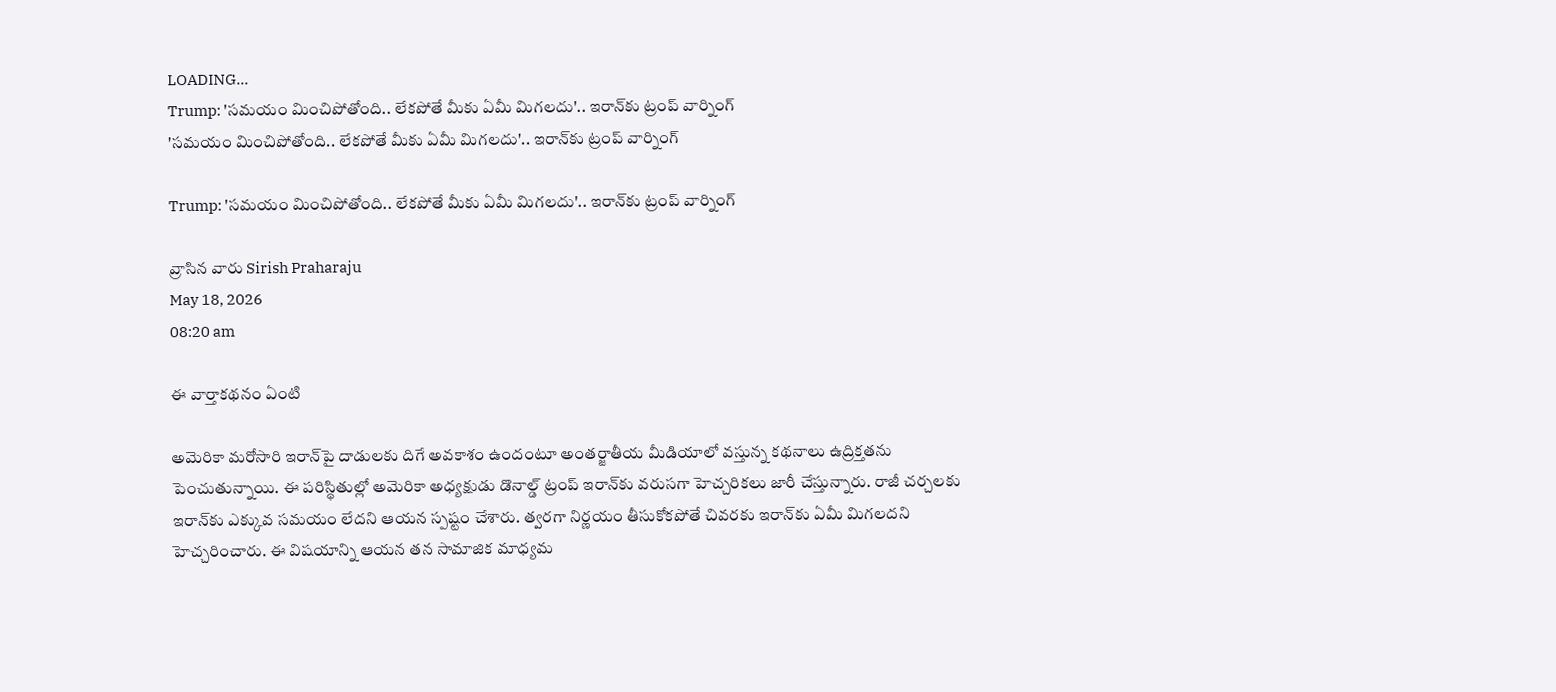LOADING...
Trump: 'సమయం మించిపోతోంది.. లేకపోతే మీకు ఏమీ మిగలదు'.. ఇరాన్‌కు ట్రంప్ వార్నింగ్
'సమయం మించిపోతోంది.. లేకపోతే మీకు ఏమీ మిగలదు'.. ఇరాన్‌కు ట్రంప్ వార్నింగ్

Trump: 'సమయం మించిపోతోంది.. లేకపోతే మీకు ఏమీ మిగలదు'.. ఇరాన్‌కు ట్రంప్ వార్నింగ్

వ్రాసిన వారు Sirish Praharaju
May 18, 2026
08:20 am

ఈ వార్తాకథనం ఏంటి

అమెరికా మరోసారి ఇరాన్‌పై దాడులకు దిగే అవకాశం ఉందంటూ అంతర్జాతీయ మీడియాలో వస్తున్న కథనాలు ఉద్రిక్తతను పెంచుతున్నాయి. ఈ పరిస్థితుల్లో అమెరికా అధ్యక్షుడు డొనాల్డ్ ట్రంప్ ఇరాన్‌కు వరుసగా హెచ్చరికలు జారీ చేస్తున్నారు. రాజీ చర్చలకు ఇరాన్‌కు ఎక్కువ సమయం లేదని ఆయన స్పష్టం చేశారు. త్వరగా నిర్ణయం తీసుకోకపోతే చివరకు ఇరాన్‌కు ఏమీ మిగలదని హెచ్చరించారు. ఈ విషయాన్ని ఆయన తన సామాజిక మాధ్యమ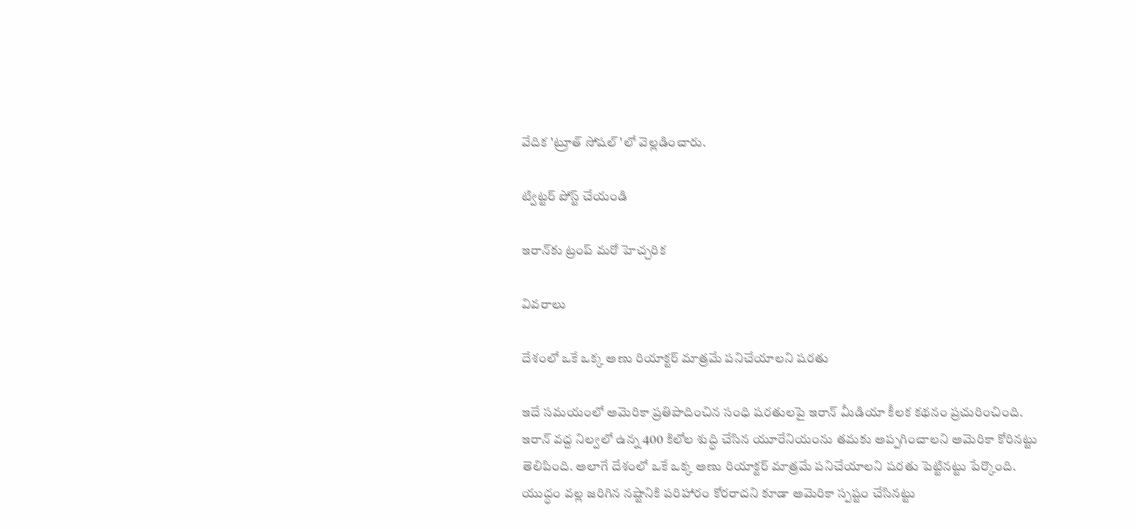వేదిక 'ట్రూత్ సోషల్'లో వెల్లడించారు.

ట్విట్టర్ పోస్ట్ చేయండి

ఇరాన్‌కు ట్రంప్ మరో హెచ్చరిక

వివరాలు

దేశంలో ఒకే ఒక్క అణు రియాక్టర్ మాత్రమే పనిచేయాలని షరతు

ఇదే సమయంలో అమెరికా ప్రతిపాదించిన సంధి షరతులపై ఇరాన్ మీడియా కీలక కథనం ప్రచురించింది. ఇరాన్ వద్ద నిల్వలో ఉన్న 400 కిలోల శుద్ధి చేసిన యూరేనియంను తమకు అప్పగించాలని అమెరికా కోరినట్టు తెలిపింది. అలాగే దేశంలో ఒకే ఒక్క అణు రియాక్టర్ మాత్రమే పనిచేయాలని షరతు పెట్టినట్టు పేర్కొంది. యుద్ధం వల్ల జరిగిన నష్టానికి పరిహారం కోరరాదని కూడా అమెరికా స్పష్టం చేసినట్టు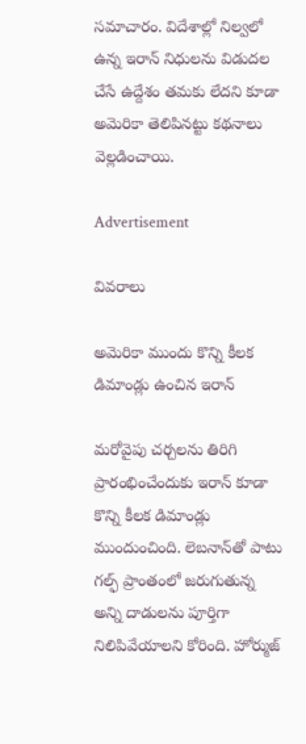సమాచారం. విదేశాల్లో నిల్వలో ఉన్న ఇరాన్ నిధులను విడుదల చేసే ఉద్దేశం తమకు లేదని కూడా అమెరికా తెలిపినట్టు కథనాలు వెల్లడించాయి.

Advertisement

వివరాలు

అమెరికా ముందు కొన్ని కీలక డిమాండ్లు ఉంచిన ఇరాన్

మరోవైపు చర్చలను తిరిగి ప్రారంభించేందుకు ఇరాన్ కూడా కొన్ని కీలక డిమాండ్లు ముందుంచింది. లెబనాన్‌తో పాటు గల్ఫ్ ప్రాంతంలో జరుగుతున్న అన్ని దాడులను పూర్తిగా నిలిపివేయాలని కోరింది. హోర్ముజ్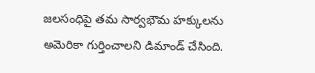జలసంధిపై తమ సార్వభౌమ హక్కులను అమెరికా గుర్తించాలని డిమాండ్ చేసింది.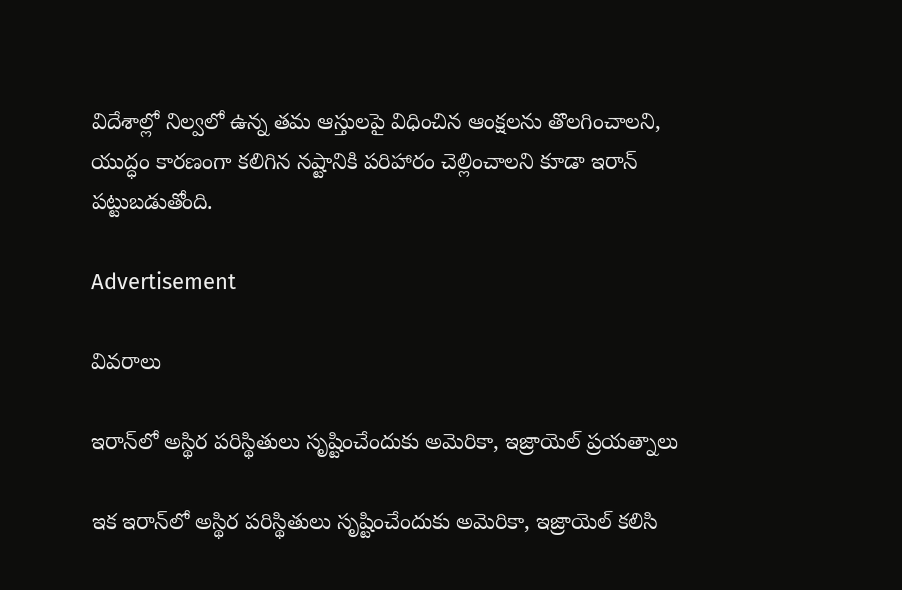విదేశాల్లో నిల్వలో ఉన్న తమ ఆస్తులపై విధించిన ఆంక్షలను తొలగించాలని, యుద్ధం కారణంగా కలిగిన నష్టానికి పరిహారం చెల్లించాలని కూడా ఇరాన్ పట్టుబడుతోంది.

Advertisement

వివరాలు

ఇరాన్‌లో అస్థిర పరిస్థితులు సృష్టించేందుకు అమెరికా, ఇజ్రాయెల్ ప్రయత్నాలు

ఇక ఇరాన్‌లో అస్థిర పరిస్థితులు సృష్టించేందుకు అమెరికా, ఇజ్రాయెల్ కలిసి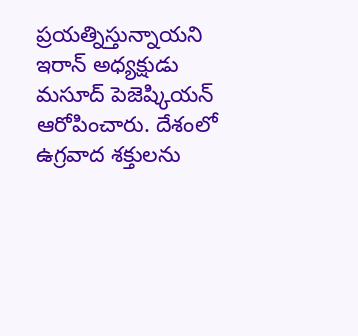ప్రయత్నిస్తున్నాయని ఇరాన్ అధ్యక్షుడు మసూద్ పెజెష్కియన్ ఆరోపించారు. దేశంలో ఉగ్రవాద శక్తులను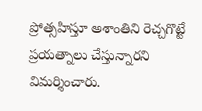ప్రోత్సహిస్తూ అశాంతిని రెచ్చగొట్టే ప్రయత్నాలు చేస్తున్నారని విమర్శించారు.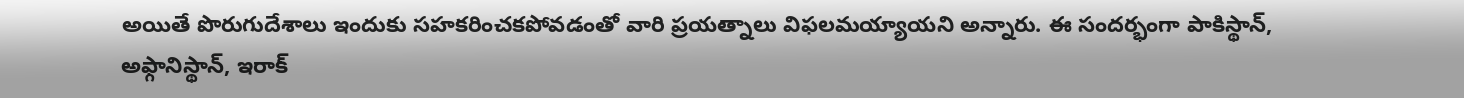అయితే పొరుగుదేశాలు ఇందుకు సహకరించకపోవడంతో వారి ప్రయత్నాలు విఫలమయ్యాయని అన్నారు. ఈ సందర్భంగా పాకిస్థాన్, అఫ్గానిస్థాన్, ఇరాక్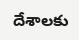దేశాలకు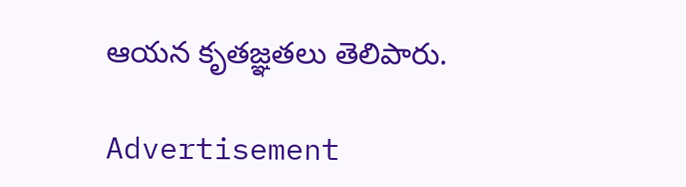ఆయన కృతజ్ఞతలు తెలిపారు.

Advertisement